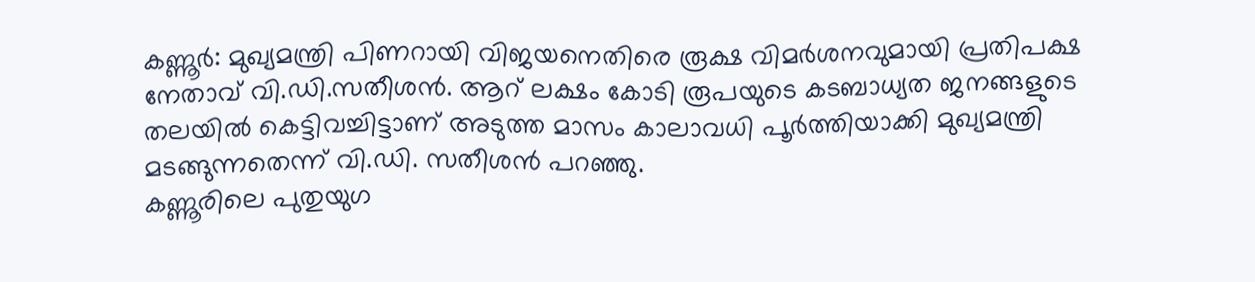കണ്ണൂർ: മുഖ്യമന്ത്രി പിണറായി വിജയനെതിരെ രൂക്ഷ വിമർശനവുമായി പ്രതിപക്ഷ നേതാവ് വി.ഡി.സതീശൻ. ആറ് ലക്ഷം കോടി രൂപയുടെ കടബാധ്യത ജനങ്ങളുടെ തലയിൽ കെട്ടിവച്ചിട്ടാണ് അടുത്ത മാസം കാലാവധി പൂർത്തിയാക്കി മുഖ്യമന്ത്രി മടങ്ങുന്നതെന്ന് വി.ഡി. സതീശൻ പറഞ്ഞു.
കണ്ണൂരിലെ പുതുയുഗ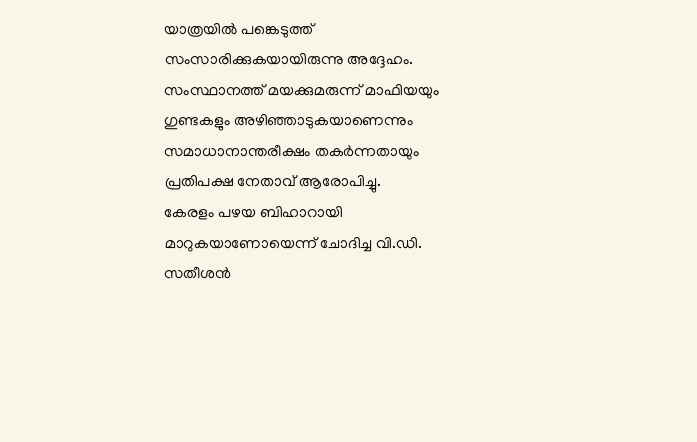യാത്രയിൽ പങ്കെടുത്ത് സംസാരിക്കുകയായിരുന്നു അദ്ദേഹം. സംസ്ഥാനത്ത് മയക്കുമരുന്ന് മാഫിയയും ഗുണ്ടകളും അഴിഞ്ഞാടുകയാണെന്നും സമാധാനാന്തരീക്ഷം തകർന്നതായും പ്രതിപക്ഷ നേതാവ് ആരോപിച്ചു.
കേരളം പഴയ ബിഹാറായി മാറുകയാണോയെന്ന് ചോദിച്ച വി.ഡി. സതീശൻ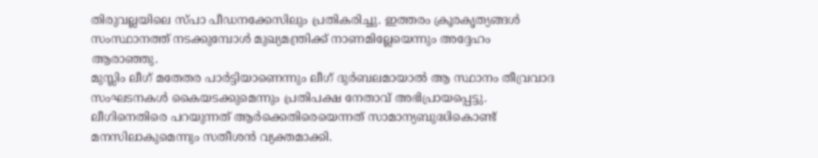തിരുവല്ലയിലെ സ്പാ പീഡനക്കേസിലും പ്രതികരിച്ചു. ഇത്തരം ക്രൂരകൃത്യങ്ങൾ സംസ്ഥാനത്ത് നടക്കുമ്പോൾ മുഖ്യമന്ത്രിക്ക് നാണമില്ലേയെന്നും അദ്ദേഹം ആരാഞ്ഞു.
മുസ്ലിം ലീഗ് മതേതര പാർട്ടിയാണെന്നും ലീഗ് ദുർബലമായാൽ ആ സ്ഥാനം തീവ്രവാദ സംഘടനകൾ കൈയടക്കുമെന്നും പ്രതിപക്ഷ നേതാവ് അഭിപ്രായപ്പെട്ടു. ലീഗിനെതിരെ പറയുന്നത് ആർക്കെതിരെയെന്നത് സാമാന്യബുദ്ധികൊണ്ട് മനസിലാകുമെന്നും സതീശൻ വ്യക്തമാക്കി.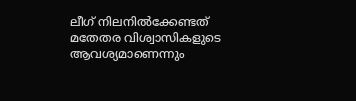ലീഗ് നിലനിൽക്കേണ്ടത് മതേതര വിശ്വാസികളുടെ ആവശ്യമാണെന്നും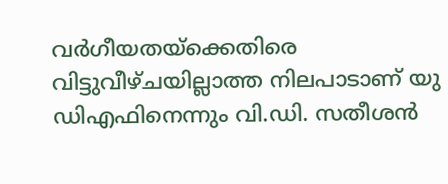വർഗീയതയ്ക്കെതിരെ വിട്ടുവീഴ്ചയില്ലാത്ത നിലപാടാണ് യു ഡിഎഫിനെന്നും വി.ഡി. സതീശൻ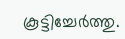കൂട്ടിച്ചേർത്തു.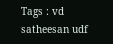Tags : vd satheesan udf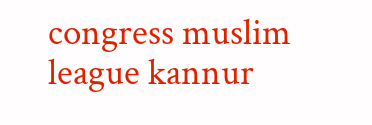congress muslim league kannur